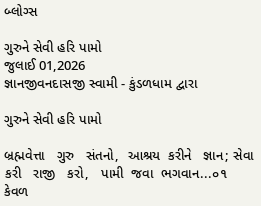બ્લોગ્સ

ગુરુને સેવી હરિ પામો
જુલાઈ 01,2026
જ્ઞાનજીવનદાસજી સ્વામી - કુંડળધામ દ્વારા

ગુરુને સેવી હરિ પામો

બ્રહ્મવેત્તા   ગુરુ   સંતનો,  આશ્રય  કરીને   જ્ઞાન; સેવા  કરી   રાજી   કરો,   પામી  જવા  ભગવાન...૦૧ કેવળ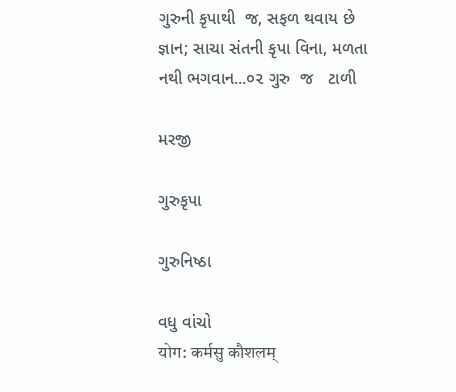ગુરુની કૃપાથી  જ, સફળ થવાય છે જ્ઞાન; સાચા સંતની કૃપા વિના, મળતા નથી ભગવાન...૦૨ ગુરુ  જ   ટાળી

મરજી

ગુરુકૃપા

ગુરુનિષ્ઠા

વધુ વાંચો
योग: कर्मसु कौशलम्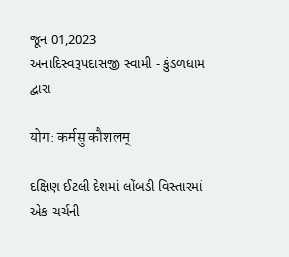જૂન 01,2023
અનાદિસ્વરૂપદાસજી સ્વામી - કુંડળધામ દ્વારા

योग: कर्मसु कौशलम्

દક્ષિણ ઈટલી દેશમાં લોંબડી વિસ્તારમાં એક ચર્ચની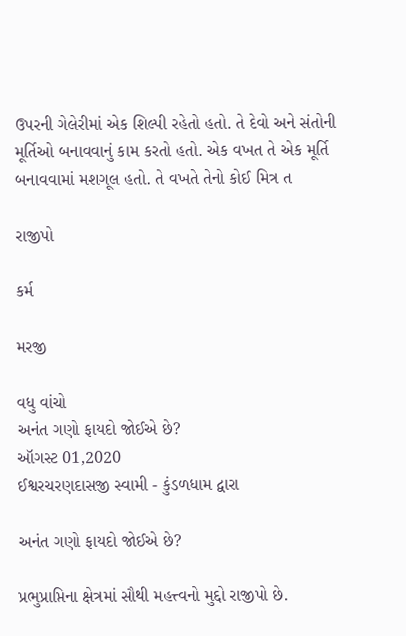ઉપરની ગેલેરીમાં એક શિલ્પી રહેતો હતો. તે દેવો અને સંતોની મૂર્તિઓ બનાવવાનું કામ કરતો હતો. એક વખત તે એક મૂર્તિ બનાવવામાં મશગૂલ હતો. તે વખતે તેનો કોઈ મિત્ર ત

રાજીપો

કર્મ

મરજી

વધુ વાંચો
અનંત ગણો ફાયદો જોઈએ છે?
ઑગસ્ટ 01,2020
ઈશ્વરચરણદાસજી સ્વામી - કુંડળધામ દ્વારા

અનંત ગણો ફાયદો જોઈએ છે?

પ્રભુપ્રાપ્તિના ક્ષેત્રમાં સૌથી મહત્ત્વનો મુદ્દો રાજીપો છે.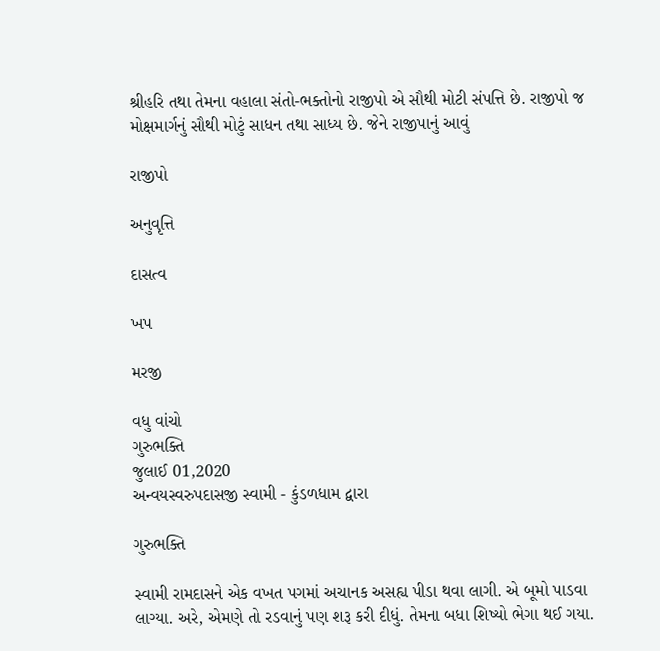શ્રીહરિ તથા તેમના વહાલા સંતો-ભક્તોનો રાજીપો એ સૌથી મોટી સંપત્તિ છે. રાજીપો જ મોક્ષમાર્ગનું સૌથી મોટું સાધન તથા સાધ્ય છે. જેને રાજીપાનું આવું

રાજીપો

અનુવૃત્તિ

દાસત્વ

ખપ

મરજી

વધુ વાંચો
ગુરુભક્તિ
જુલાઈ 01,2020
અન્વયસ્વરુપદાસજી સ્વામી - કુંડળધામ દ્વારા

ગુરુભક્તિ

સ્વામી રામદાસને એક વખત પગમાં અચાનક અસહ્ય પીડા થવા લાગી. એ બૂમો પાડવા લાગ્યા. અરે, એમણે તો રડવાનું પણ શરૂ કરી દીધું. તેમના બધા શિષ્યો ભેગા થઈ ગયા.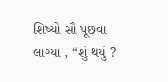શિષ્યો સૌ પૂછવા લાગ્યા , “શું થયું ?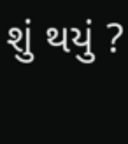શું થયું ?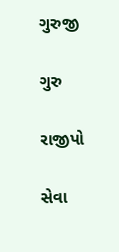ગુરુજી

ગુરુ

રાજીપો

સેવા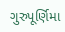ગુરુપૂર્ણિમા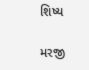શિષ્ય

મરજી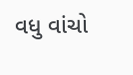વધુ વાંચો